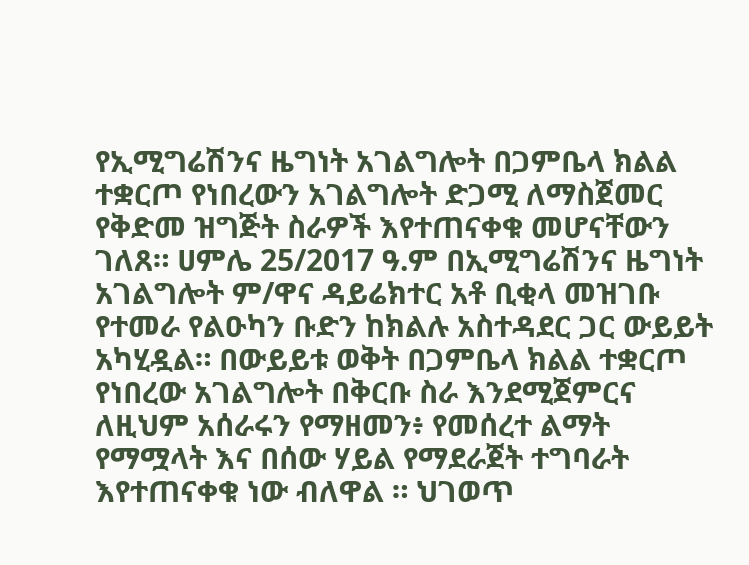የኢሚግሬሽንና ዜግነት አገልግሎት በጋምቤላ ክልል ተቋርጦ የነበረውን አገልግሎት ድጋሚ ለማስጀመር የቅድመ ዝግጅት ስራዎች እየተጠናቀቁ መሆናቸውን ገለጸ። ሀምሌ 25/2017 ዓ.ም በኢሚግሬሽንና ዜግነት አገልግሎት ም/ዋና ዳይሬክተር አቶ ቢቂላ መዝገቡ የተመራ የልዑካን ቡድን ከክልሉ አስተዳደር ጋር ውይይት አካሂዷል። በውይይቱ ወቅት በጋምቤላ ክልል ተቋርጦ የነበረው አገልግሎት በቅርቡ ስራ እንደሚጀምርና ለዚህም አሰራሩን የማዘመን፥ የመሰረተ ልማት የማሟላት እና በሰው ሃይል የማደራጀት ተግባራት እየተጠናቀቁ ነው ብለዋል ። ህገወጥ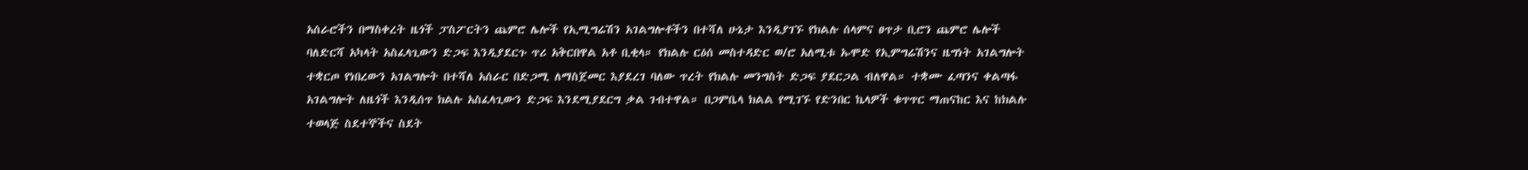አሰራሮችን በማስቀረት ዜጎች ፓስፖርትን ጨምሮ ሌሎች የኢሚግሬሽን አገልግሎቶችን በተሻለ ሁኔታ እንዲያገኙ የክልሉ ሰላምና ፀጥታ ቢሮን ጨምሮ ሌሎች ባለድርሻ አካላት አስፈላጊውን ድጋፍ እንዲያደርጉ ጥሪ አቅርበዋል አቶ ቢቂላ። የክልሉ ርዕሰ መስተዳድር ወ/ሮ አለሚቱ ኡሞድ የኢምግሬሽንና ዜግነት አገልግሎት ተቋርጦ የነበረውን አገልግሎት በተሻለ አሰራር በድጋሚ ለማስጀመር እያደረገ ባለው ጥረት የክልሉ መንግስት ድጋፍ ያደርጋል ብለዋል። ተቋሙ ፈጣንና ቀልጣፋ አገልግሎት ለዜጎች እንዲሰጥ ክልሉ አስፈላጊውን ድጋፍ እንደሚያደርግ ቃል ገብተዋል። በጋምቤላ ክልል የሚገኙ የድንበር ኬላዎች ቁጥጥር ማጠናከር እና ከክልሉ ተወላጅ ስደተኞችና ስደት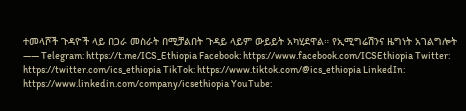ተመላሾች ጉዳዮች ላይ በጋራ መስራት በሚቻልበት ጉዳይ ላይም ውይይት አካሂደዋል። የኢሚግሬሽንና ዜግነት አገልግሎት —— Telegram: https://t.me/ICS_Ethiopia Facebook: https://www.facebook.com/ICSEthiopia Twitter: https://twitter.com/ics_ethiopia TikTok: https://www.tiktok.com/@ics_ethiopia LinkedIn: https://www.linkedin.com/company/icsethiopia YouTube: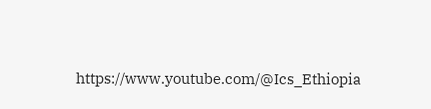https://www.youtube.com/@Ics_Ethiopia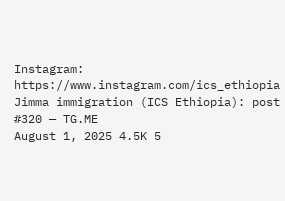Instagram: https://www.instagram.com/ics_ethiopia
Jimma immigration (ICS Ethiopia): post #320 — TG.ME
August 1, 2025 4.5K 5